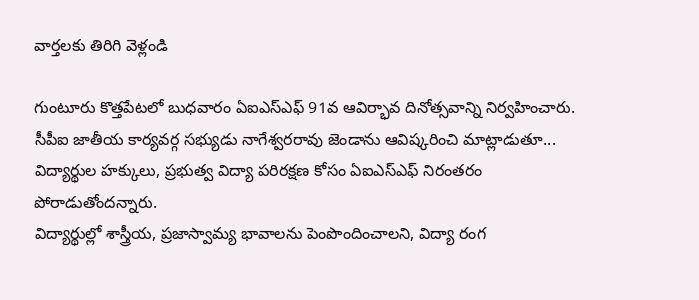వార్తలకు తిరిగి వెళ్లండి

గుంటూరు కొత్తపేటలో బుధవారం ఏఐఎస్ఎఫ్ 91వ ఆవిర్భావ దినోత్సవాన్ని నిర్వహించారు. సీపీఐ జాతీయ కార్యవర్గ సభ్యుడు నాగేశ్వరరావు జెండాను ఆవిష్కరించి మాట్లాడుతూ... విద్యార్థుల హక్కులు, ప్రభుత్వ విద్యా పరిరక్షణ కోసం ఏఐఎస్ఎఫ్ నిరంతరం పోరాడుతోందన్నారు.
విద్యార్థుల్లో శాస్త్రీయ, ప్రజాస్వామ్య భావాలను పెంపొందించాలని, విద్యా రంగ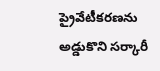ప్రైవేటీకరణను అడ్డుకొని సర్కారీ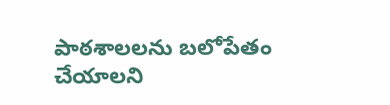పాఠశాలలను బలోపేతం చేయాలని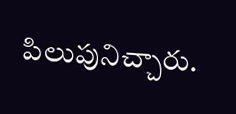పిలుపునిచ్చారు.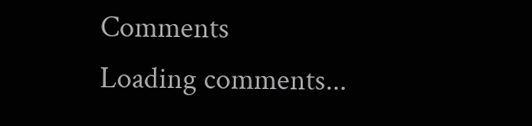Comments
Loading comments...